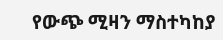የውጭ ሚዛን ማስተካከያ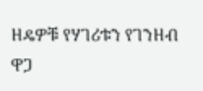ዘዴዎቹ የሃገሪቱን የገንዘብ ዋጋ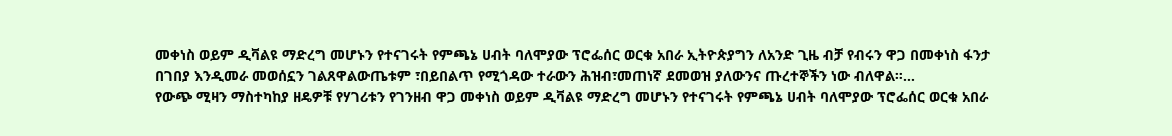መቀነስ ወይም ዲቫልዩ ማድረግ መሆኑን የተናገሩት የምጫኔ ሀብት ባለሞያው ፕሮፌሰር ወርቁ አበራ ኢትዮጵያግን ለአንድ ጊዜ ብቻ የብሩን ዋጋ በመቀነስ ፋንታ በገበያ እንዲመራ መወሰኗን ገልጸዋልውጤቱም ፣በይበልጥ የሚጎዳው ተራውን ሕዝብ፣መጠነኛ ደመወዝ ያለውንና ጡረተኞችን ነው ብለዋል።…
የውጭ ሚዛን ማስተካከያ ዘዴዎቹ የሃገሪቱን የገንዘብ ዋጋ መቀነስ ወይም ዲቫልዩ ማድረግ መሆኑን የተናገሩት የምጫኔ ሀብት ባለሞያው ፕሮፌሰር ወርቁ አበራ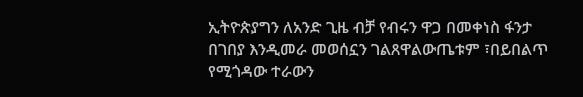ኢትዮጵያግን ለአንድ ጊዜ ብቻ የብሩን ዋጋ በመቀነስ ፋንታ በገበያ እንዲመራ መወሰኗን ገልጸዋልውጤቱም ፣በይበልጥ የሚጎዳው ተራውን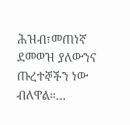ሕዝብ፣መጠነኛ ደመወዝ ያለውንና ጡረተኞችን ነው ብለዋል።…